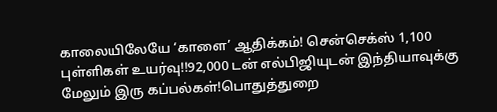காலையிலேயே ‘காளை’ ஆதிக்கம்! சென்செக்ஸ் 1,100 புள்ளிகள் உயர்வு!!92,000 டன் எல்பிஜியுடன் இந்தியாவுக்கு மேலும் இரு கப்பல்கள்!பொதுத்துறை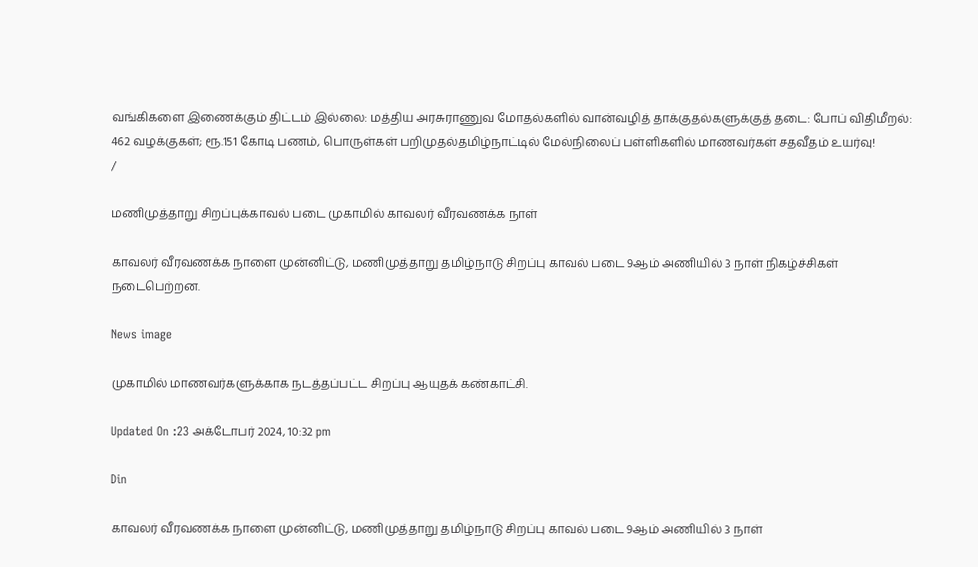வங்கிகளை இணைக்கும் திட்டம் இல்லை: மத்திய அரசுராணுவ மோதல்களில் வான்வழித் தாக்குதல்களுக்குத் தடை: போப் விதிமீறல்: 462 வழக்குகள்; ரூ.151 கோடி பணம், பொருள்கள் பறிமுதல்தமிழ்நாட்டில் மேல்நிலைப் பள்ளிகளில் மாணவர்கள் சதவீதம் உயர்வு!
/

மணிமுத்தாறு சிறப்புக்காவல் படை முகாமில் காவலர் வீரவணக்க நாள்

காவலர் வீரவணக்க நாளை முன்னிட்டு, மணிமுத்தாறு தமிழ்நாடு சிறப்பு காவல் படை 9ஆம் அணியில் 3 நாள் நிகழ்ச்சிகள் நடைபெற்றன.

News image

முகாமில் மாணவர்களுக்காக நடத்தப்பட்ட சிறப்பு ஆயுதக் கண்காட்சி.

Updated On :23 அக்டோபர் 2024, 10:32 pm

Din

காவலர் வீரவணக்க நாளை முன்னிட்டு, மணிமுத்தாறு தமிழ்நாடு சிறப்பு காவல் படை 9ஆம் அணியில் 3 நாள்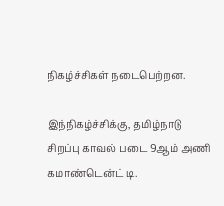நிகழ்ச்சிகள் நடைபெற்றன.

இந்நிகழ்ச்சிக்கு, தமிழ்நாடு சிறப்பு காவல் படை 9ஆம் அணி கமாண்டென்ட் டி.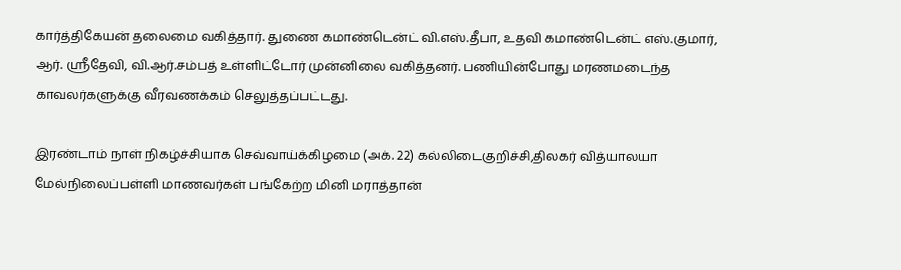கார்த்திகேயன் தலைமை வகித்தார். துணை கமாண்டென்ட் வி.எஸ்.தீபா, உதவி கமாண்டென்ட் எஸ்.குமார், ஆர். ஸ்ரீதேவி, வி.ஆர்.சம்பத் உள்ளிட்டோர் முன்னிலை வகித்தனர். பணியின்போது மரணமடைந்த காவலர்களுக்கு வீரவணக்கம் செலுத்தப்பட்டது.

இரண்டாம் நாள் நிகழ்ச்சியாக செவ்வாய்க்கிழமை (அக். 22) கல்லிடைகுறிச்சி,திலகர் வித்யாலயா மேல்நிலைப்பள்ளி மாணவர்கள் பங்கேற்ற மினி மராத்தான்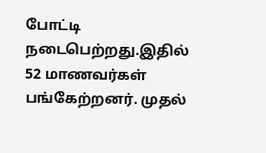போட்டி நடைபெற்றது.இதில் 52 மாணவர்கள் பங்கேற்றனர். முதல்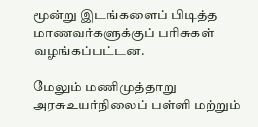மூன்று இடங்களைப் பிடித்த மாணவர்களுக்குப் பரிசுகள் வழங்கப்பட்டன.

மேலும் மணிமுத்தாறு அரசுஉயர்நிலைப் பள்ளி மற்றும்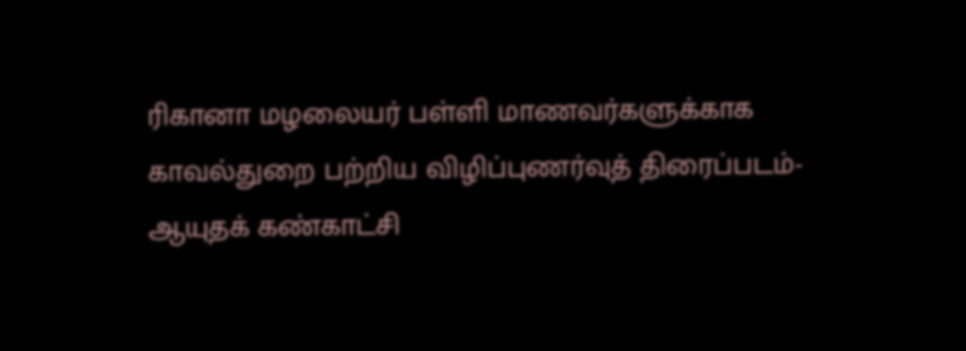ரிகானா மழலையர் பள்ளி மாணவர்களுக்காக காவல்துறை பற்றிய விழிப்புணர்வுத் திரைப்படம்- ஆயுதக் கண்காட்சி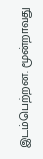இடம்பெற்றன. மூன்றாவது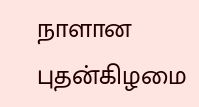நாளான புதன்கிழமை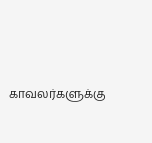காவலர்களுக்கு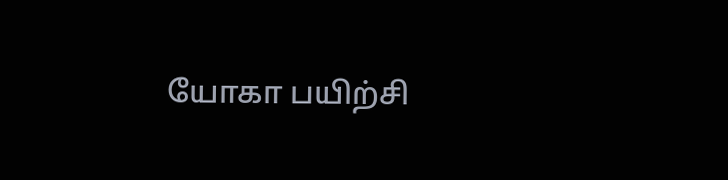யோகா பயிற்சி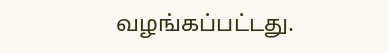வழங்கப்பட்டது.